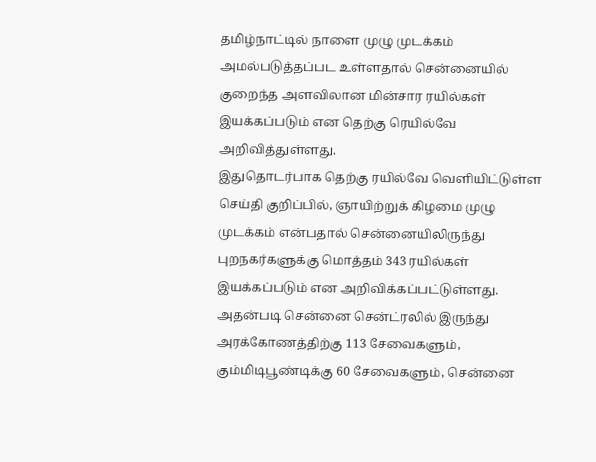தமிழ்நாட்டில் நாளை முழு முடக்கம் அமல்படுத்தப்பட உள்ளதால் சென்னையில் குறைந்த அளவிலான மின்சார ரயில்கள் இயக்கப்படும் என தெற்கு ரெயில்வே அறிவித்துள்ளது.
இதுதொடர்பாக தெற்கு ரயில்வே வெளியிட்டுள்ள செய்தி குறிப்பில், ஞாயிற்றுக் கிழமை முழு முடக்கம் என்பதால் சென்னையிலிருந்து புறநகர்களுக்கு மொத்தம் 343 ரயில்கள் இயக்கப்படும் என அறிவிக்கப்பட்டுள்ளது. அதன்படி சென்னை சென்ட்ரலில் இருந்து அரக்கோணத்திற்கு 113 சேவைகளும், கும்மிடிபூண்டிக்கு 60 சேவைகளும், சென்னை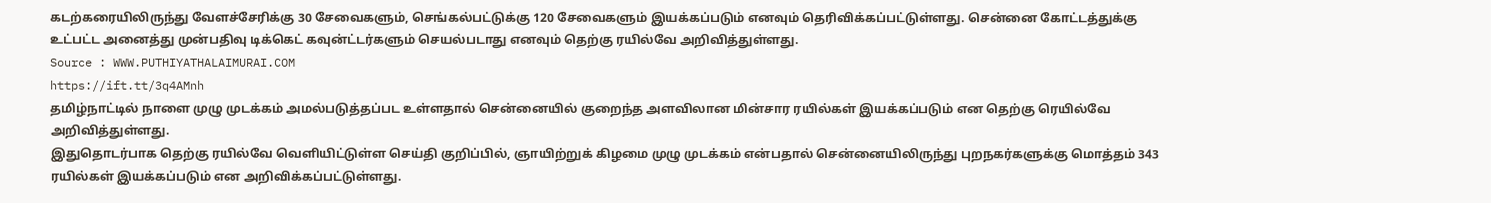கடற்கரையிலிருந்து வேளச்சேரிக்கு 30 சேவைகளும், செங்கல்பட்டுக்கு 120 சேவைகளும் இயக்கப்படும் எனவும் தெரிவிக்கப்பட்டுள்ளது. சென்னை கோட்டத்துக்கு உட்பட்ட அனைத்து முன்பதிவு டிக்கெட் கவுன்ட்டர்களும் செயல்படாது எனவும் தெற்கு ரயில்வே அறிவித்துள்ளது.
Source : WWW.PUTHIYATHALAIMURAI.COM
https://ift.tt/3q4AMnh
தமிழ்நாட்டில் நாளை முழு முடக்கம் அமல்படுத்தப்பட உள்ளதால் சென்னையில் குறைந்த அளவிலான மின்சார ரயில்கள் இயக்கப்படும் என தெற்கு ரெயில்வே அறிவித்துள்ளது.
இதுதொடர்பாக தெற்கு ரயில்வே வெளியிட்டுள்ள செய்தி குறிப்பில், ஞாயிற்றுக் கிழமை முழு முடக்கம் என்பதால் சென்னையிலிருந்து புறநகர்களுக்கு மொத்தம் 343 ரயில்கள் இயக்கப்படும் என அறிவிக்கப்பட்டுள்ளது.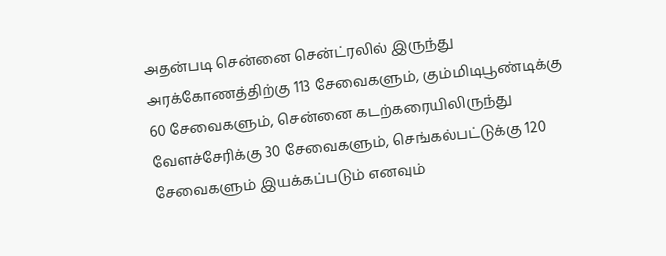அதன்படி சென்னை சென்ட்ரலில் இருந்து அரக்கோணத்திற்கு 113 சேவைகளும், கும்மிடிபூண்டிக்கு 60 சேவைகளும், சென்னை கடற்கரையிலிருந்து வேளச்சேரிக்கு 30 சேவைகளும், செங்கல்பட்டுக்கு 120 சேவைகளும் இயக்கப்படும் எனவும்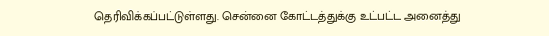தெரிவிக்கப்பட்டுள்ளது. சென்னை கோட்டத்துக்கு உட்பட்ட அனைத்து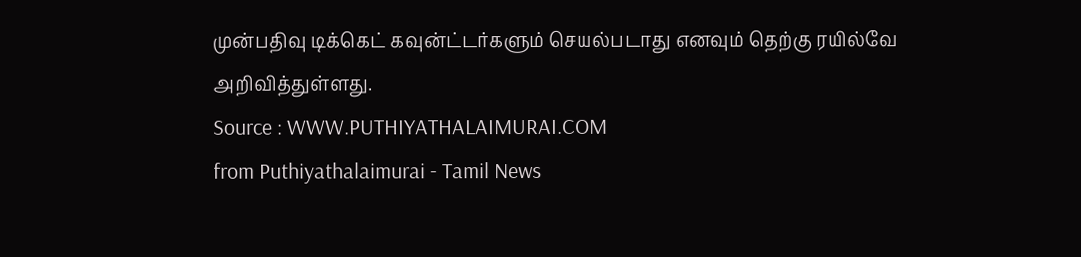முன்பதிவு டிக்கெட் கவுன்ட்டர்களும் செயல்படாது எனவும் தெற்கு ரயில்வே அறிவித்துள்ளது.
Source : WWW.PUTHIYATHALAIMURAI.COM
from Puthiyathalaimurai - Tamil News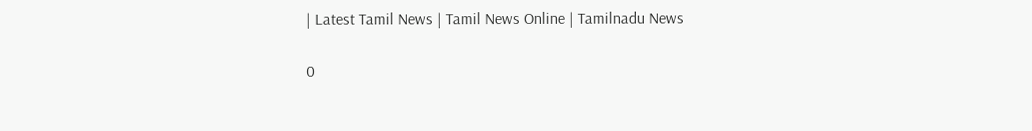| Latest Tamil News | Tamil News Online | Tamilnadu News

0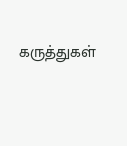கருத்துகள்